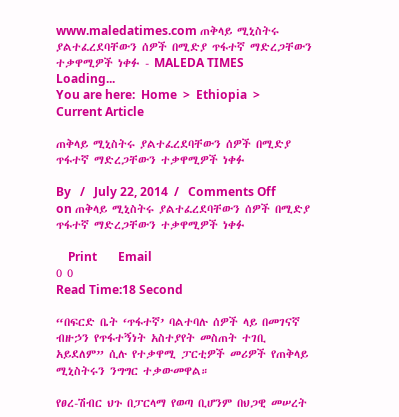www.maledatimes.com ጠቅላይ ሚኒስትሩ ያልተፈረደባቸውን ሰዎች በሚድያ ጥፋተኛ ማድረጋቸውን ተቃዋሚዎች ነቀፉ - MALEDA TIMES
Loading...
You are here:  Home  >  Ethiopia  >  Current Article

ጠቅላይ ሚኒስትሩ ያልተፈረደባቸውን ሰዎች በሚድያ ጥፋተኛ ማድረጋቸውን ተቃዋሚዎች ነቀፉ

By   /   July 22, 2014  /   Comments Off on ጠቅላይ ሚኒስትሩ ያልተፈረደባቸውን ሰዎች በሚድያ ጥፋተኛ ማድረጋቸውን ተቃዋሚዎች ነቀፉ

    Print       Email
0 0
Read Time:18 Second

“በፍርድ ቤት ‘ጥፋተኛ’ ባልተባሉ ሰዎች ላይ በመገናኛ ብዙኃን የጥፋተኝነት አስተያየት መስጠት ተገቢ አይደለም” ሲሉ የተቃዋሚ ፓርቲዎች መሪዎች የጠቅላይ ሚኒስትሩን ንግግር ተቃውመዋል።

የፀረ-ሽብር ህጉ በፓርላማ የወጣ ቢሆንም በህጋዊ መሠረት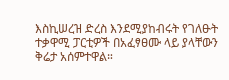እስኪሠረዝ ድረስ እንደሚያከብሩት የገለፁት ተቃዋሚ ፓርቲዎች በአፈፃፀሙ ላይ ያላቸውን ቅሬታ አሰምተዋል።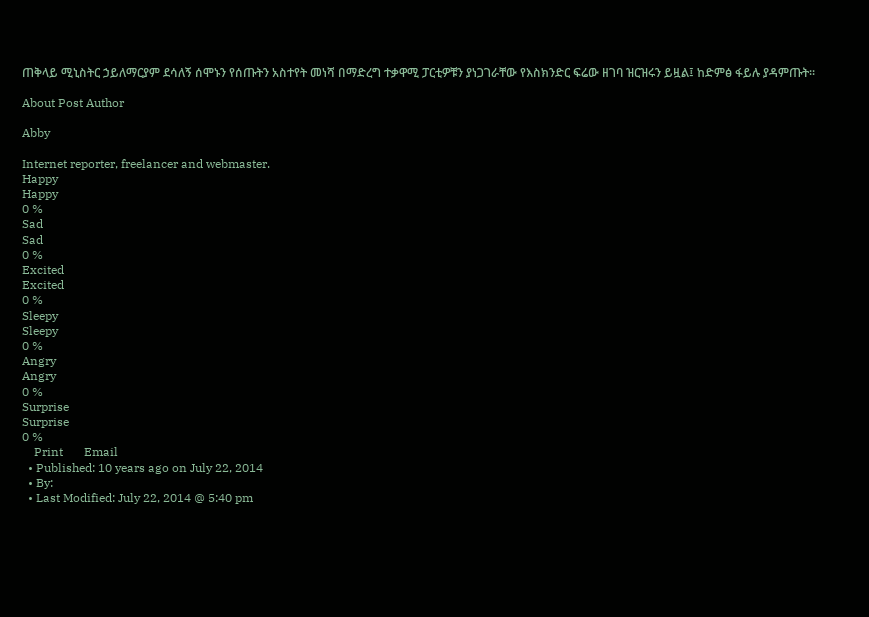ጠቅላይ ሚኒስትር ኃይለማርያም ደሳለኝ ሰሞኑን የሰጡትን አስተየት መነሻ በማድረግ ተቃዋሚ ፓርቲዎቹን ያነጋገራቸው የእስክንድር ፍሬው ዘገባ ዝርዝሩን ይዟል፤ ከድምፅ ፋይሉ ያዳምጡት፡፡

About Post Author

Abby

Internet reporter, freelancer and webmaster.
Happy
Happy
0 %
Sad
Sad
0 %
Excited
Excited
0 %
Sleepy
Sleepy
0 %
Angry
Angry
0 %
Surprise
Surprise
0 %
    Print       Email
  • Published: 10 years ago on July 22, 2014
  • By:
  • Last Modified: July 22, 2014 @ 5:40 pm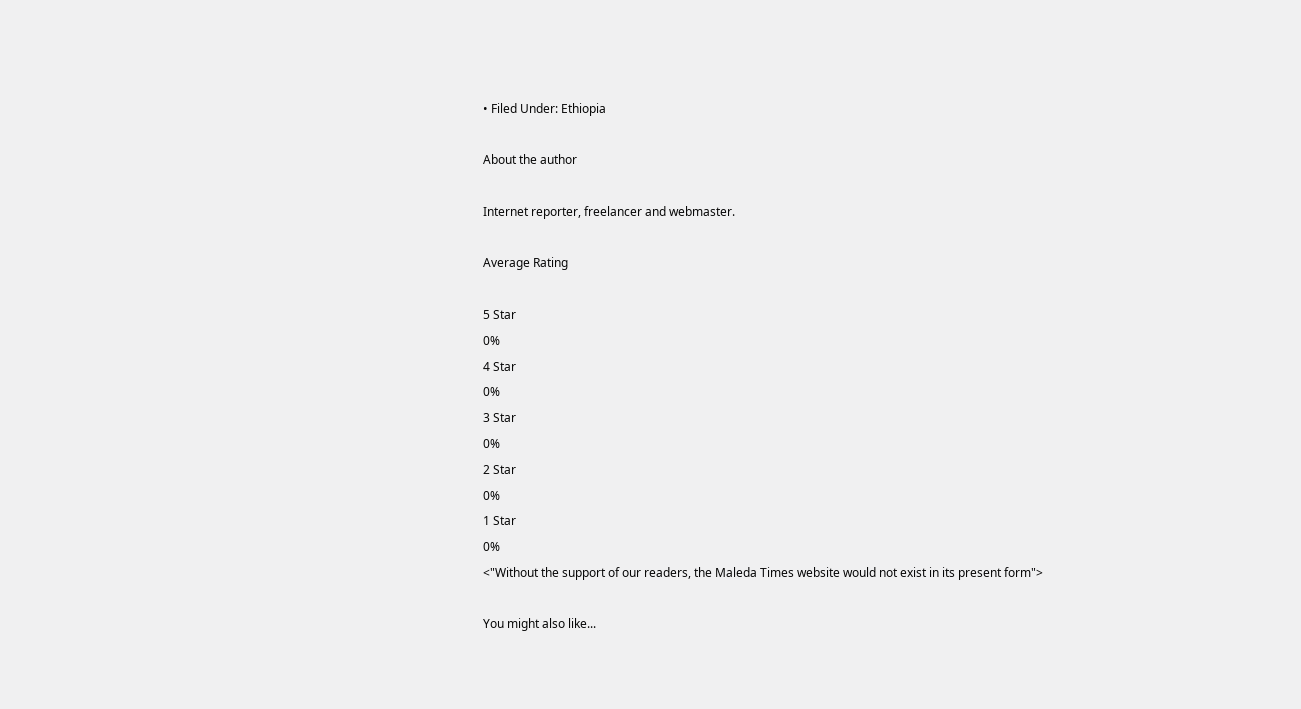• Filed Under: Ethiopia

About the author

Internet reporter, freelancer and webmaster.

Average Rating

5 Star
0%
4 Star
0%
3 Star
0%
2 Star
0%
1 Star
0%
<"Without the support of our readers, the Maleda Times website would not exist in its present form">

You might also like...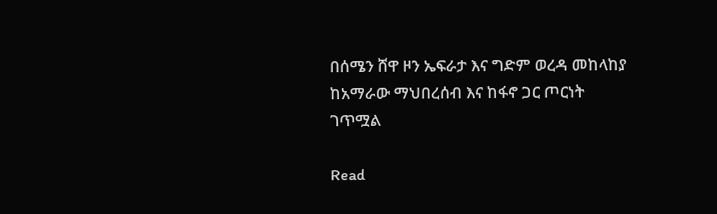በሰሜን ሸዋ ዞን ኤፍራታ እና ግድም ወረዳ መከላከያ ከአማራው ማህበረሰብ እና ከፋኖ ጋር ጦርነት ገጥሟል

Read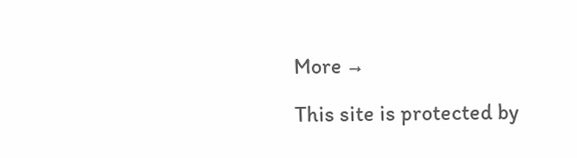More →

This site is protected by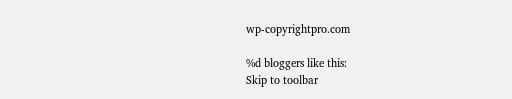wp-copyrightpro.com

%d bloggers like this:
Skip to toolbar